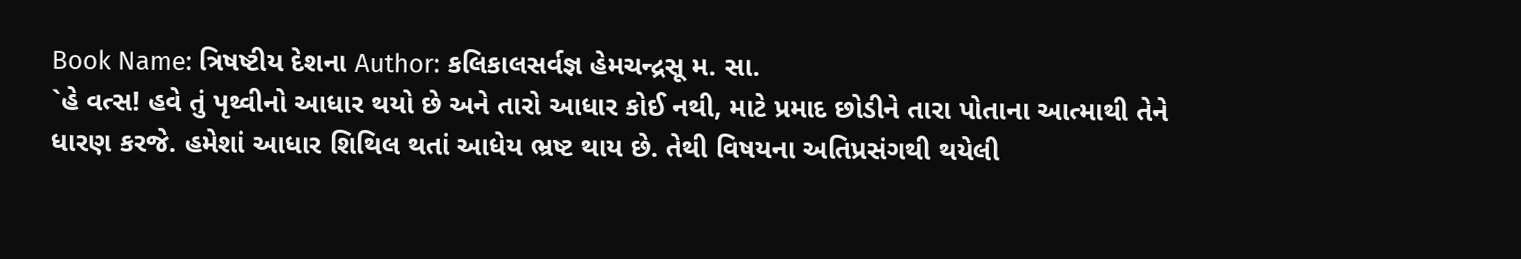Book Name: ત્રિષષ્ટીય દેશના Author: કલિકાલસર્વજ્ઞ હેમચન્દ્રસૂ મ. સા.
`હે વત્સ! હવે તું પૃથ્વીનો આધાર થયો છે અને તારો આધાર કોઈ નથી, માટે પ્રમાદ છોડીને તારા પોતાના આત્માથી તેને ધારણ કરજે. હમેશાં આધાર શિથિલ થતાં આધેય ભ્રષ્ટ થાય છે. તેથી વિષયના અતિપ્રસંગથી થયેલી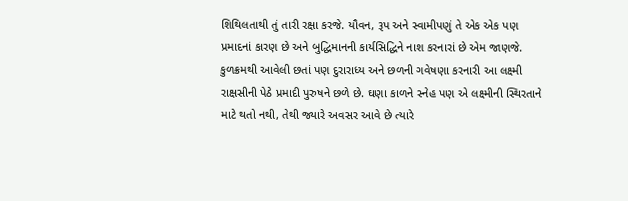શિથિલતાથી તું તારી રક્ષા કરજે. યૌવન, રૂપ અને સ્વામીપણું તે એક એક પણ પ્રમાદનાં કારણ છે અને બુદ્ધિમાનની કાર્યસિદ્ધિને નાશ કરનારાં છે એમ જાણજે. કુળક્રમથી આવેલી છતાં પણ દુરારાધ્ય અને છળની ગવેષણા કરનારી આ લક્ષ્મી રાક્ષસીની પેઠે પ્રમાદી પુરુષને છળે છે. ઘણા કાળને સ્નેહ પણ એ લક્ષ્મીની સ્થિરતાને માટે થતો નથી, તેથી જ્યારે અવસર આવે છે ત્યારે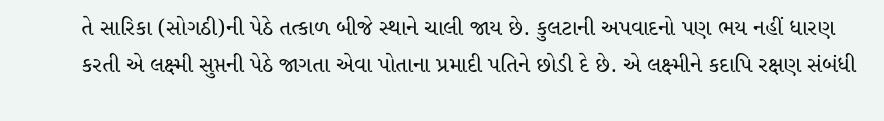તે સારિકા (સોગઠી)ની પેઠે તત્કાળ બીજે સ્થાને ચાલી જાય છે. કુલટાની અપવાદનો પણ ભય નહીં ધારણ કરતી એ લક્ષ્મી સુપ્તની પેઠે જાગતા એવા પોતાના પ્રમાદી પતિને છોડી દે છે. એ લક્ષ્મીને કદાપિ રક્ષણ સંબંધી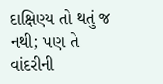દાક્ષિણ્ય તો થતું જ નથી; પણ તે વાંદરીની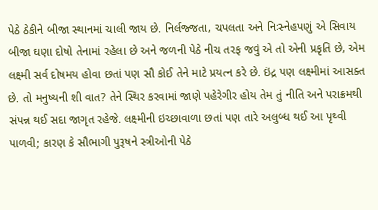પેઠે ઠેકીને બીજા સ્થાનમાં ચાલી જાય છે. નિર્લજ્જતા, ચપલતા અને નિઃસ્નેહપણું એ સિવાય બીજા ઘણા દોષો તેનામાં રહેલા છે અને જળની પેઠે નીચ તરફ જવું એ તો એની પ્રકૃતિ છે, એમ લક્ષ્મી સર્વ દોષમય હોવા છતાં પણ સૌ કોઈ તેને માટે પ્રયત્ન કરે છે. ઇંદ્ર પણ લક્ષ્મીમાં આસક્ત છે. તો મનુષ્યની શી વાત? તેને સ્થિર કરવામાં જાણે પહેરેગીર હોય તેમ તું નીતિ અને પરાક્રમથી સંપન્ન થઈ સદા જાગૃત રહેજે. લક્ષ્મીની ઇચ્છાવાળા છતાં પણ તારે અલુબ્ધ થઈ આ પૃથ્વી પાળવી; કારણ કે સૌભાગી પુરૂષને સ્ત્રીઓની પેઠે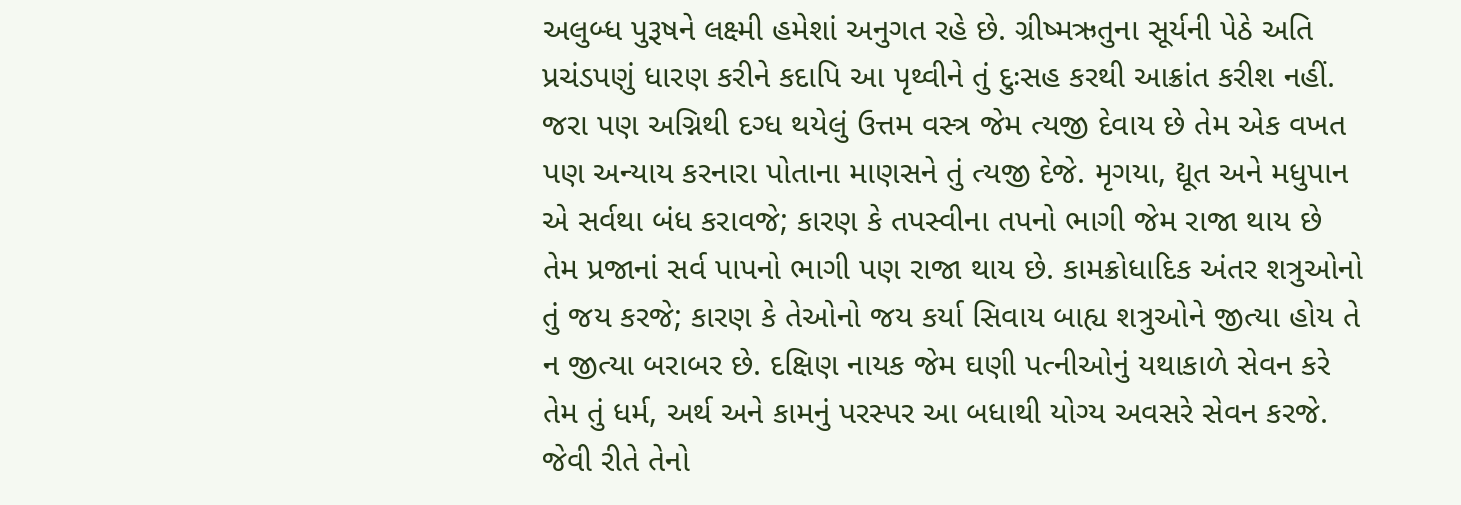અલુબ્ધ પુરૂષને લક્ષ્મી હમેશાં અનુગત રહે છે. ગ્રીષ્મઋતુના સૂર્યની પેઠે અતિ પ્રચંડપણું ધારણ કરીને કદાપિ આ પૃથ્વીને તું દુઃસહ કરથી આક્રાંત કરીશ નહીં. જરા પણ અગ્નિથી દગ્ધ થયેલું ઉત્તમ વસ્ત્ર જેમ ત્યજી દેવાય છે તેમ એક વખત પણ અન્યાય કરનારા પોતાના માણસને તું ત્યજી દેજે. મૃગયા, દ્યૂત અને મધુપાન એ સર્વથા બંધ કરાવજે; કારણ કે તપસ્વીના તપનો ભાગી જેમ રાજા થાય છે તેમ પ્રજાનાં સર્વ પાપનો ભાગી પણ રાજા થાય છે. કામક્રોધાદિક અંતર શત્રુઓનો તું જય કરજે; કારણ કે તેઓનો જય કર્યા સિવાય બાહ્ય શત્રુઓને જીત્યા હોય તે ન જીત્યા બરાબર છે. દક્ષિણ નાયક જેમ ઘણી પત્નીઓનું યથાકાળે સેવન કરે તેમ તું ધર્મ, અર્થ અને કામનું પરસ્પર આ બધાથી યોગ્ય અવસરે સેવન કરજે. જેવી રીતે તેનો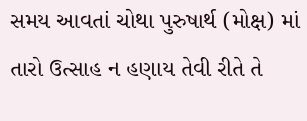સમય આવતાં ચોથા પુરુષાર્થ (મોક્ષ) માં તારો ઉત્સાહ ન હણાય તેવી રીતે તે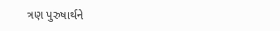ત્રણ પુરુષાર્થને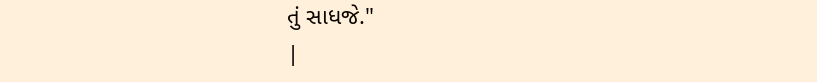તું સાધજે."
|